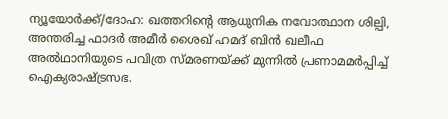ന്യൂയോർക്ക്/ദോഹ: ഖത്തറിന്റെ ആധുനിക നവോത്ഥാന ശില്പി, അന്തരിച്ച ഫാദർ അമീർ ശൈഖ് ഹമദ് ബിൻ ഖലീഫ അൽഥാനിയുടെ പവിത്ര സ്മരണയ്ക്ക് മുന്നിൽ പ്രണാമമർപ്പിച്ച് ഐക്യരാഷ്ട്രസഭ.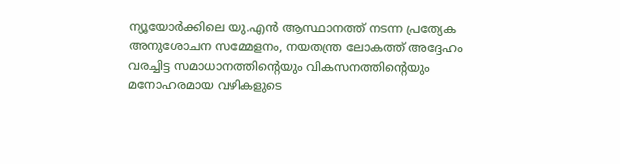ന്യൂയോർക്കിലെ യു.എൻ ആസ്ഥാനത്ത് നടന്ന പ്രത്യേക അനുശോചന സമ്മേളനം, നയതന്ത്ര ലോകത്ത് അദ്ദേഹം വരച്ചിട്ട സമാധാനത്തിന്റെയും വികസനത്തിന്റെയും മനോഹരമായ വഴികളുടെ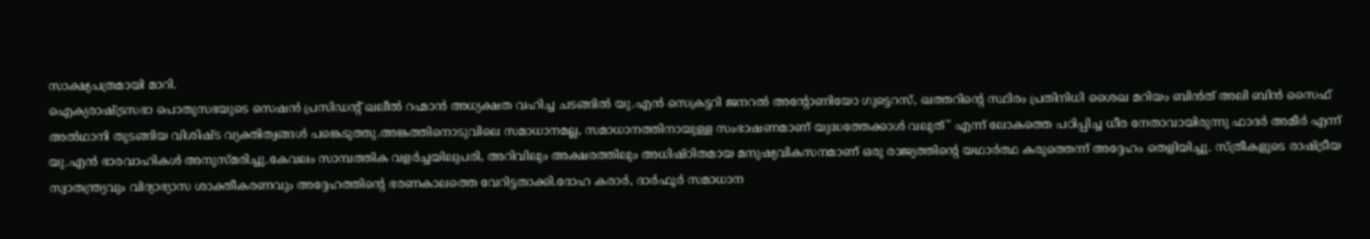സാക്ഷ്യപത്രമായി മാറി.
ഐക്യരാഷ്ട്രസഭാ പൊതുസഭയുടെ സെഷൻ പ്രസിഡന്റ് ഖലീൽ റഹ്മാൻ അധ്യക്ഷത വഹിച്ച ചടങ്ങിൽ യു.എൻ സെക്രട്ടറി ജനറൽ അന്റോണിയോ ഗുട്ടെറസ്, ഖത്തറിന്റെ സ്ഥിരം പ്രതിനിധി ശൈഖ മറിയം ബിൻത് അലി ബിൻ സൈഫ് അൽഥാനി തുടങ്ങിയ വിശിഷ്ട വ്യക്തിത്വങ്ങൾ പങ്കെടുത്തു.അങ്കത്തിനൊടുവിലെ സമാധാനമല്ല, സമാധാനത്തിനായുള്ള സംഭാഷണമാണ് യുദ്ധത്തേക്കാൾ വലുത്" എന്ന് ലോകത്തെ പഠിപ്പിച്ച ധീര നേതാവായിരുന്നു ഫാദർ അമീർ എന്ന് യു.എൻ ഭാരവാഹികൾ അനുസ്മരിച്ചു.കേവലം സാമ്പത്തിക വളർച്ചയിലുപരി, അറിവിലും അക്ഷരത്തിലും അധിഷ്ഠിതമായ മനുഷ്യവികസനമാണ് ഒരു രാജ്യത്തിന്റെ യഥാർത്ഥ കരുത്തെന്ന് അദ്ദേഹം തെളിയിച്ചു. സ്ത്രീകളുടെ രാഷ്ട്രീയ സ്വാതന്ത്ര്യവും വിദ്യാഭ്യാസ ശാക്തീകരണവും അദ്ദേഹത്തിന്റെ ഭരണകാലത്തെ വേറിട്ടതാക്കി.ദോഹ കരാർ, ദാർഫൂർ സമാധാന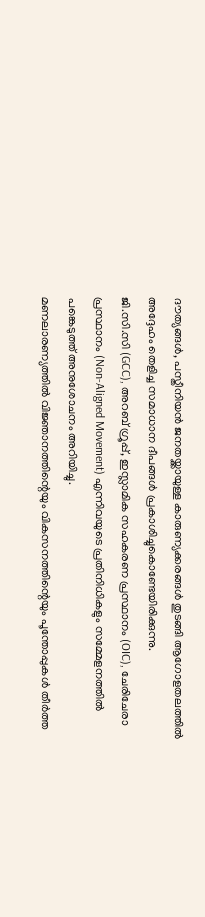ദൗത്യങ്ങൾ, പസ്തീനിയൻ ജനതയ്ക്കായുള്ള കാരുണ്യക്കരങ്ങൾ തുടങ്ങി ആഗോളതലത്തിൽ അദ്ദേഹം തെളിച്ച സമാധാന ദീപങ്ങൾ പ്രകാശിച്ചുകൊണ്ടേയിരിക്കുന്നു.
ജി.സി.സി (GCC), അറബ് ഗ്രൂപ്പ്, ഇസ്ലാമിക സഹകരണ പ്രസ്ഥാനം (OIC), ചേരിചേരാ പ്രസ്ഥാനം (Non-Aligned Movement) എന്നിവയുടെ പ്രതിനിധികളും സമ്മേളനത്തിൽ പങ്കെടുത്ത് അനുശോചനം അറിയിച്ചു.
മണലാരണ്യത്തിൽ വിജ്ഞാനത്തിന്റെയും വികസനത്തിന്റെയും പൂന്തോപ്പുകൾ തീർത്ത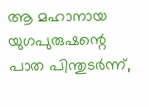ആ മഹാനായ യുഗപുരുഷന്റെ പാത പിന്തുടർന്ന്,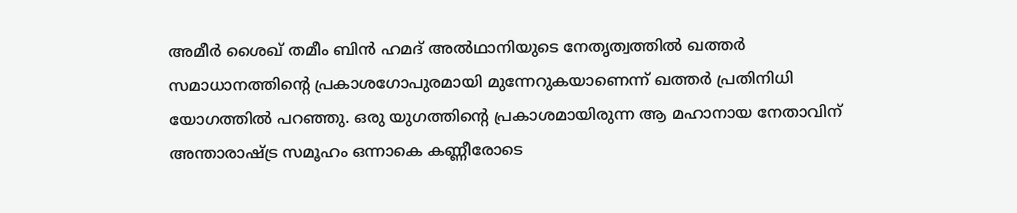അമീർ ശൈഖ് തമീം ബിൻ ഹമദ് അൽഥാനിയുടെ നേതൃത്വത്തിൽ ഖത്തർ സമാധാനത്തിന്റെ പ്രകാശഗോപുരമായി മുന്നേറുകയാണെന്ന് ഖത്തർ പ്രതിനിധി യോഗത്തിൽ പറഞ്ഞു. ഒരു യുഗത്തിന്റെ പ്രകാശമായിരുന്ന ആ മഹാനായ നേതാവിന് അന്താരാഷ്ട്ര സമൂഹം ഒന്നാകെ കണ്ണീരോടെ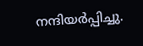നന്ദിയർപ്പിച്ചു.